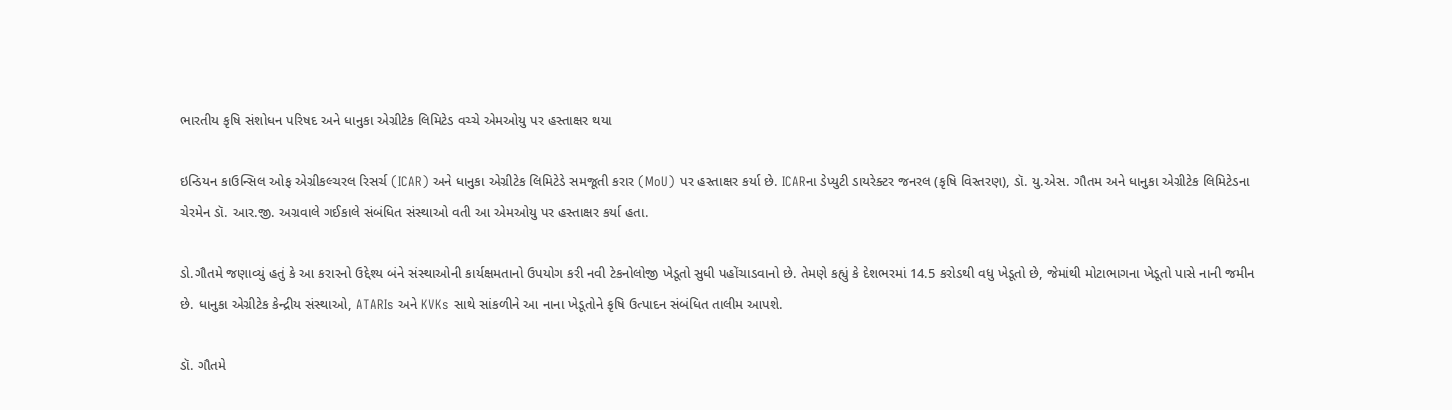ભારતીય કૃષિ સંશોધન પરિષદ અને ધાનુકા એગ્રીટેક લિમિટેડ વચ્ચે એમઓયુ પર હસ્તાક્ષર થયા

ઇન્ડિયન કાઉન્સિલ ઓફ એગ્રીકલ્ચરલ રિસર્ચ (ICAR) અને ધાનુકા એગ્રીટેક લિમિટેડે સમજૂતી કરાર (MoU) પર હસ્તાક્ષર કર્યા છે. ICARના ડેપ્યુટી ડાયરેક્ટર જનરલ (કૃષિ વિસ્તરણ), ડૉ. યુ.એસ. ગૌતમ અને ધાનુકા એગ્રીટેક લિમિટેડના ચેરમેન ડૉ. આર.જી. અગ્રવાલે ગઈકાલે સંબંધિત સંસ્થાઓ વતી આ એમઓયુ પર હસ્તાક્ષર કર્યા હતા.

ડો.ગૌતમે જણાવ્યું હતું કે આ કરારનો ઉદ્દેશ્ય બંને સંસ્થાઓની કાર્યક્ષમતાનો ઉપયોગ કરી નવી ટેકનોલોજી ખેડૂતો સુધી પહોંચાડવાનો છે. તેમણે કહ્યું કે દેશભરમાં 14.5 કરોડથી વધુ ખેડૂતો છે, જેમાંથી મોટાભાગના ખેડૂતો પાસે નાની જમીન છે. ધાનુકા એગ્રીટેક કેન્દ્રીય સંસ્થાઓ, ATARIs અને KVKs સાથે સાંકળીને આ નાના ખેડૂતોને કૃષિ ઉત્પાદન સંબંધિત તાલીમ આપશે.

ડૉ. ગૌતમે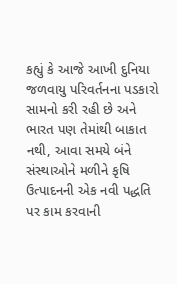કહ્યું કે આજે આખી દુનિયા જળવાયુ પરિવર્તનના પડકારો સામનો કરી રહી છે અને ભારત પણ તેમાંથી બાકાત નથી, આવા સમયે બંને સંસ્થાઓને મળીને કૃષિ ઉત્પાદનની એક નવી પદ્ધતિ પર કામ કરવાની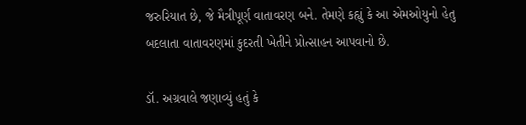જરુરિયાત છે, જે મૈત્રીપૂર્ણ વાતાવરણ બને. તેમણે કહ્યું કે આ એમઓયુનો હેતુ બદલાતા વાતાવરણમાં કુદરતી ખેતીને પ્રોત્સાહન આપવાનો છે.

ડૉ. અગ્રવાલે જણાવ્યું હતું કે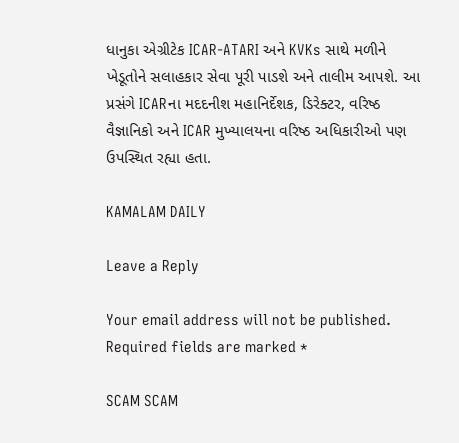ધાનુકા એગ્રીટેક ICAR-ATARI અને KVKs સાથે મળીને ખેડૂતોને સલાહકાર સેવા પૂરી પાડશે અને તાલીમ આપશે. આ પ્રસંગે ICARના મદદનીશ મહાનિર્દેશક, ડિરેક્ટર, વરિષ્ઠ વૈજ્ઞાનિકો અને ICAR મુખ્યાલયના વરિષ્ઠ અધિકારીઓ પણ ઉપસ્થિત રહ્યા હતા.

KAMALAM DAILY

Leave a Reply

Your email address will not be published. Required fields are marked *

SCAM SCAM